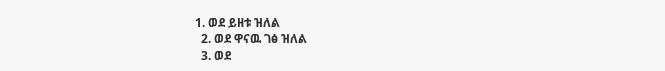1. ወደ ይዘቱ ዝለል
  2. ወደ ዋናዉ ገፅ ዝለል
  3. ወደ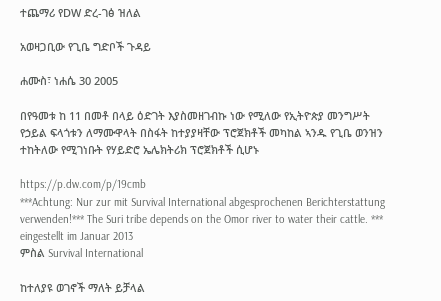ተጨማሪ የDW ድረ-ገፅ ዝለል

አወዛጋቢው የጊቤ ግድቦች ጉዳይ

ሐሙስ፣ ነሐሴ 30 2005

በየዓመቱ ከ 11 በመቶ በላይ ዕድገት እያስመዘገብኩ ነው የሚለው የኢትዮጵያ መንግሥት የኃይል ፍላጎቱን ለማሙዋላት በስፋት ከተያያዛቸው ፕሮጀክቶች መካከል ኣንዱ የጊቤ ወንዝን ተከትለው የሚገነቡት የሃይድሮ ኤሌክትሪክ ፕሮጀክቶች ሲሆኑ

https://p.dw.com/p/19cmb
***Achtung: Nur zur mit Survival International abgesprochenen Berichterstattung verwenden!*** The Suri tribe depends on the Omor river to water their cattle. *** eingestellt im Januar 2013
ምስል Survival International

ከተለያዩ ወገኖች ማለት ይቻላል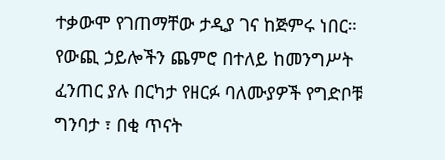ተቃውሞ የገጠማቸው ታዲያ ገና ከጅምሩ ነበር። የውጪ ኃይሎችን ጨምሮ በተለይ ከመንግሥት ፈንጠር ያሉ በርካታ የዘርፉ ባለሙያዎች የግድቦቹ ግንባታ ፣ በቂ ጥናት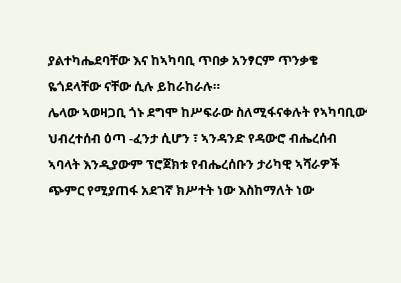ያልተካሔደባቸው እና ከኣካባቢ ጥበቃ አንፃርም ጥንቃቄ ዬጎደላቸው ናቸው ሲሉ ይከራከራሉ።
ሌላው ኣወዛጋቢ ጎኑ ደግሞ ከሥፍራው ስለሚፋናቀሉት የኣካባቢው ህብረተሰብ ዕጣ -ፈንታ ሲሆን ፣ ኣንዳንድ የዳውሮ ብሔረሰብ ኣባላት እንዲያውም ፕሮጀክቱ የብሔረሰቡን ታሪካዊ ኣሻራዎች ጭምር የሚያጠፋ አደገኛ ክሥተት ነው እስከማለት ነው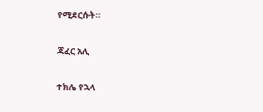የሚደርሱት።

ጃፈር አሊ

ተክሌ የኋላ